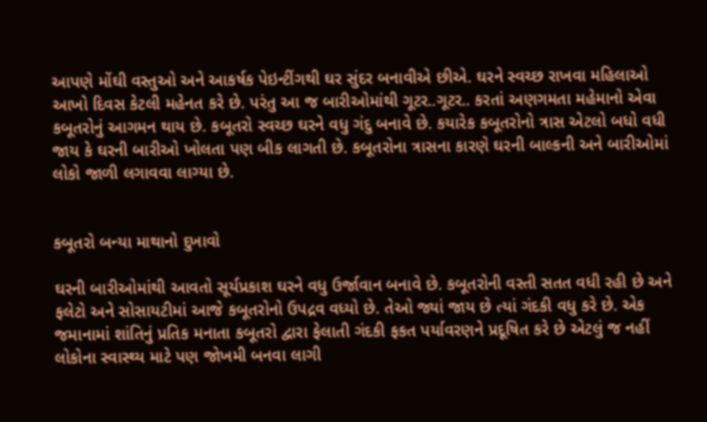આપણે મોંઘી વસ્તુઓ અને આકર્ષક પેઇન્ટીંગથી ઘર સુંદર બનાવીએ છીએ. ઘરને સ્વચ્છ રાખવા મહિલાઓ આખો દિવસ કેટલી મહેનત કરે છે. પરંતુ આ જ બારીઓમાંથી ગૂટર..ગૂટર.. કરતાં અણગમતા મહેમાનો એવા કબૂતરોનું આગમન થાય છે. કબૂતરો સ્વચ્છ ઘરને વધુ ગંદુ બનાવે છે. કયારેક કબૂતરોનો ત્રાસ એટલો બધો વધી જાય કે ઘરની બારીઓ ખોલતા પણ બીક લાગતી છે. કબૂતરોના ત્રાસના કારણે ઘરની બાલ્કની અને બારીઓમાં લોકો જાળી લગાવવા લાગ્યા છે.


કબૂતરો બન્યા માથાનો દુખાવો

ઘરની બારીઓમાંથી આવતો સૂર્યપ્રકાશ ઘરને વધુ ઉર્જાવાન બનાવે છે. કબૂતરોની વસ્તી સતત વધી રહી છે અને ફલેટો અને સોસાયટીમાં આજે કબૂતરોનો ઉપદ્રવ વધ્યો છે. તેઓ જ્યાં જાય છે ત્યાં ગંદકી વધુ કરે છે. એક જમાનામાં શાંતિનું પ્રતિક મનાતા કબૂતરો દ્વારા ફેલાતી ગંદકી ફકત પર્યાવરણને પ્રદૂષિત કરે છે એટલું જ નહીં લોકોના સ્વાસ્થ્ય માટે પણ જોખમી બનવા લાગી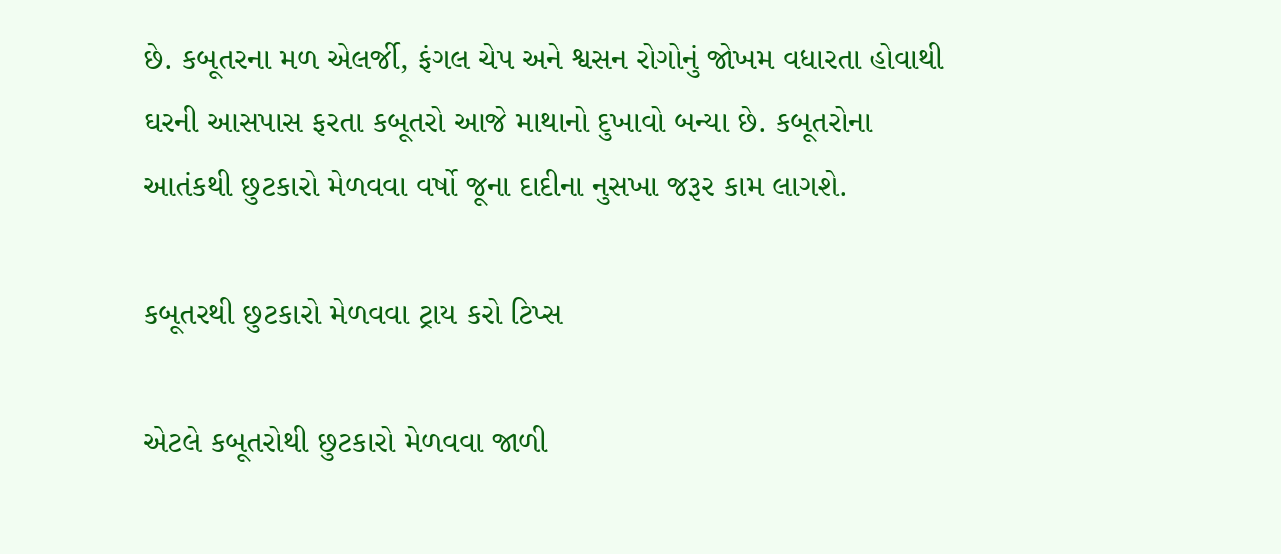છે. કબૂતરના મળ એલર્જી, ફંગલ ચેપ અને શ્વસન રોગોનું જોખમ વધારતા હોવાથી ઘરની આસપાસ ફરતા કબૂતરો આજે માથાનો દુખાવો બન્યા છે. કબૂતરોના આતંકથી છુટકારો મેળવવા વર્ષો જૂના દાદીના નુસખા જરૂર કામ લાગશે.

કબૂતરથી છુટકારો મેળવવા ટ્રાય કરો ટિપ્સ

એટલે કબૂતરોથી છુટકારો મેળવવા જાળી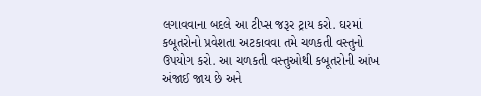લગાવવાના બદલે આ ટીપ્સ જરૂર ટ્રાય કરો. ઘરમાં કબૂતરોનો પ્રવેશતા અટકાવવા તમે ચળકતી વસ્તુનો ઉપયોગ કરો. આ ચળકતી વસ્તુઓથી કબૂતરોની આંખ અંજાઈ જાય છે અને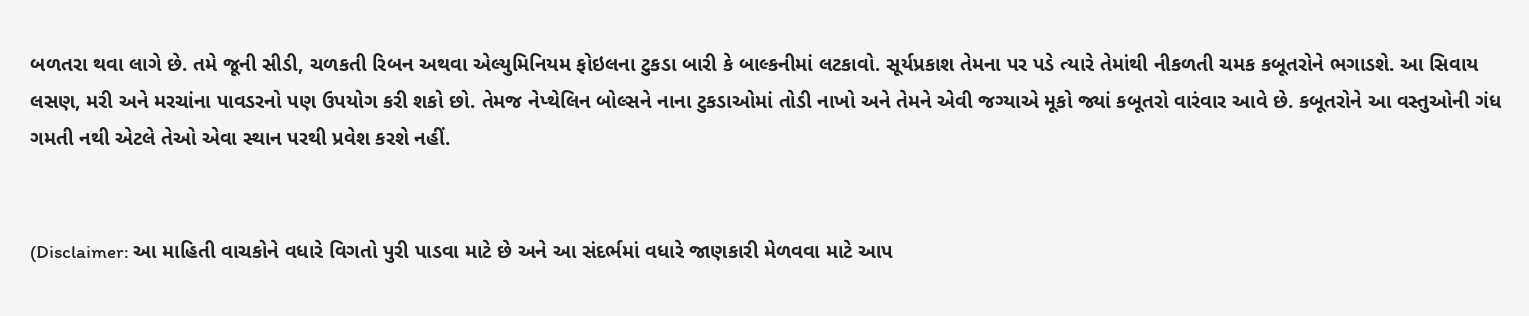બળતરા થવા લાગે છે. તમે જૂની સીડી, ચળકતી રિબન અથવા એલ્યુમિનિયમ ફોઇલના ટુકડા બારી કે બાલ્કનીમાં લટકાવો. સૂર્યપ્રકાશ તેમના પર પડે ત્યારે તેમાંથી નીકળતી ચમક કબૂતરોને ભગાડશે. આ સિવાય લસણ, મરી અને મરચાંના પાવડરનો પણ ઉપયોગ કરી શકો છો. તેમજ નેપ્થેલિન બોલ્સને નાના ટુકડાઓમાં તોડી નાખો અને તેમને એવી જગ્યાએ મૂકો જ્યાં કબૂતરો વારંવાર આવે છે. કબૂતરોને આ વસ્તુઓની ગંધ ગમતી નથી એટલે તેઓ એવા સ્થાન પરથી પ્રવેશ કરશે નહીં.


(Disclaimer: આ માહિતી વાચકોને વધારે વિગતો પુરી પાડવા માટે છે અને આ સંદર્ભમાં વધારે જાણકારી મેળવવા માટે આપ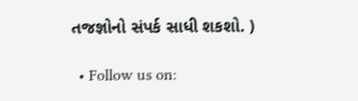તજજ્ઞોનો સંપર્ક સાધી શકશો. )

  • Follow us on: